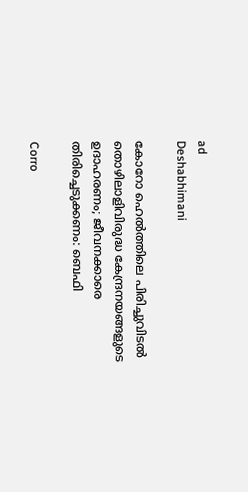ad
Deshabhimani

കോറോ ഹെൽത്തിലെ പിരിച്ചുവിടൽ തൊഴിലാളിവിരുദ്ധ കേന്ദ്രനയങ്ങളുടെ ഉദാഹരണം; ജീവനക്കാരെ തിരിച്ചെടുക്കണം: ബെഫി

Corro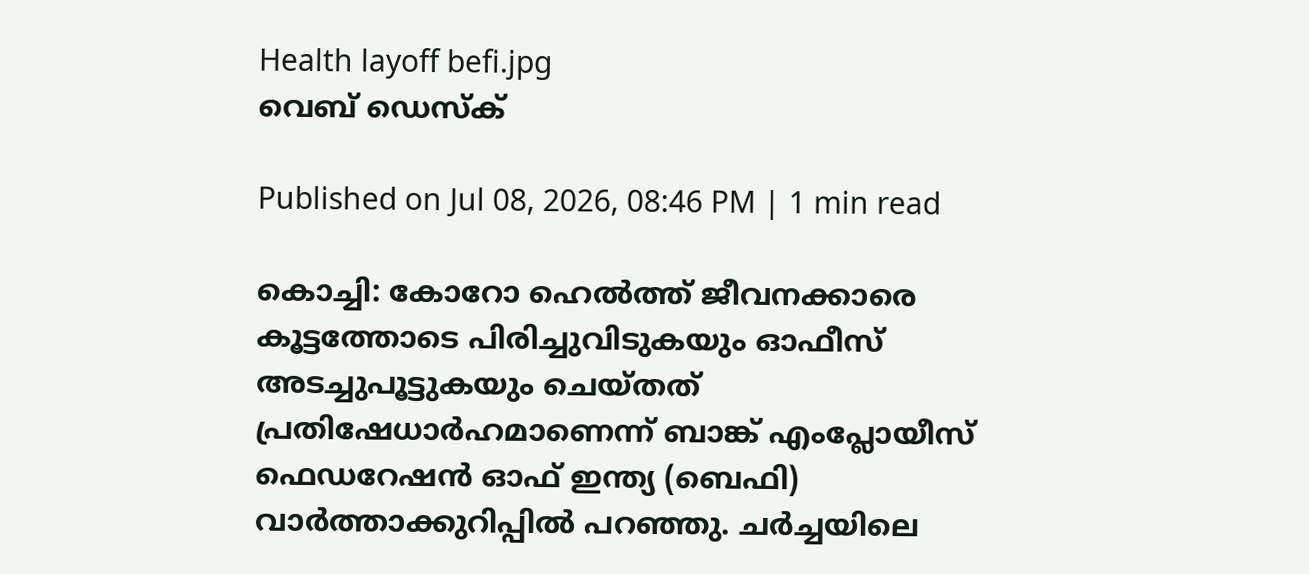Health layoff befi.jpg
വെബ് ഡെസ്ക്

Published on Jul 08, 2026, 08:46 PM | 1 min read

കൊച്ചി: കോറോ ഹെൽത്ത്‌ ജീവനക്കാരെ കൂട്ടത്തോടെ പിരിച്ചുവിടുകയും ഓഫീസ്‌ അടച്ചുപൂട്ടുകയും ചെയ്തത്‌ പ്രതിഷേധാർഹമാണെന്ന്‌ ബാങ്ക് എംപ്ലോയീസ് ഫെഡറേഷൻ ഓഫ് ഇന്ത്യ (ബെഫി) വാർത്താക്കുറിപ്പിൽ പറഞ്ഞു. ചർച്ചയിലെ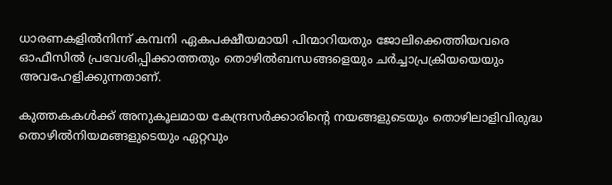ധാരണകളിൽനിന്ന്‌ കമ്പനി ഏകപക്ഷീയമായി പിന്മാറിയതും ജോലിക്കെത്തിയവരെ ഓഫീസിൽ പ്രവേശിപ്പിക്കാത്തതും തൊഴിൽബന്ധങ്ങളെയും ചർച്ചാപ്രക്രിയയെയും അവഹേളിക്കുന്നതാണ്.

കുത്തകകൾക്ക് അനുകൂലമായ കേന്ദ്രസർക്കാരിന്റെ നയങ്ങളുടെയും തൊഴിലാളിവിരുദ്ധ തൊഴിൽനിയമങ്ങളുടെയും ഏറ്റവും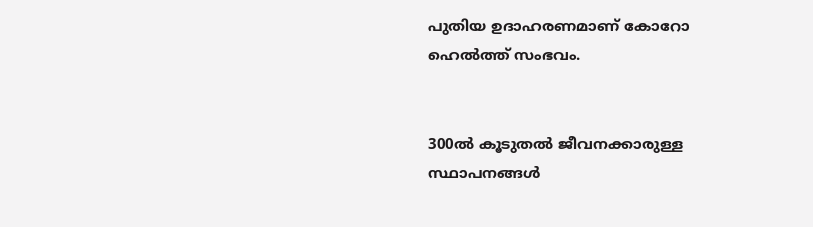പുതിയ ഉദാഹരണമാണ് കോറോ ഹെൽത്ത്‌ സംഭവം.


300ൽ കൂടുതൽ ജീവനക്കാരുള്ള സ്ഥാപനങ്ങൾ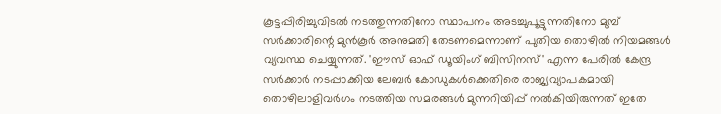കൂട്ടപ്പിരിച്ചുവിടൽ നടത്തുന്നതിനോ സ്ഥാപനം അടച്ചുപൂട്ടുന്നതിനോ മുമ്പ് സർക്കാരിന്റെ മുൻകൂർ അനുമതി തേടണമെന്നാണ് പുതിയ തൊഴിൽ നിയമങ്ങൾ വ്യവസ്ഥ ചെയ്യുന്നത്. 'ഈസ് ഓഫ് ഡൂയിംഗ് ബിസിനസ്' എന്ന പേരിൽ കേന്ദ്ര സർക്കാർ നടപ്പാക്കിയ ലേബർ കോഡുകൾക്കെതിരെ രാജ്യവ്യാപകമായി തൊഴിലാളിവർഗം നടത്തിയ സമരങ്ങൾ മുന്നറിയിപ്പ് നൽകിയിരുന്നത് ഇതേ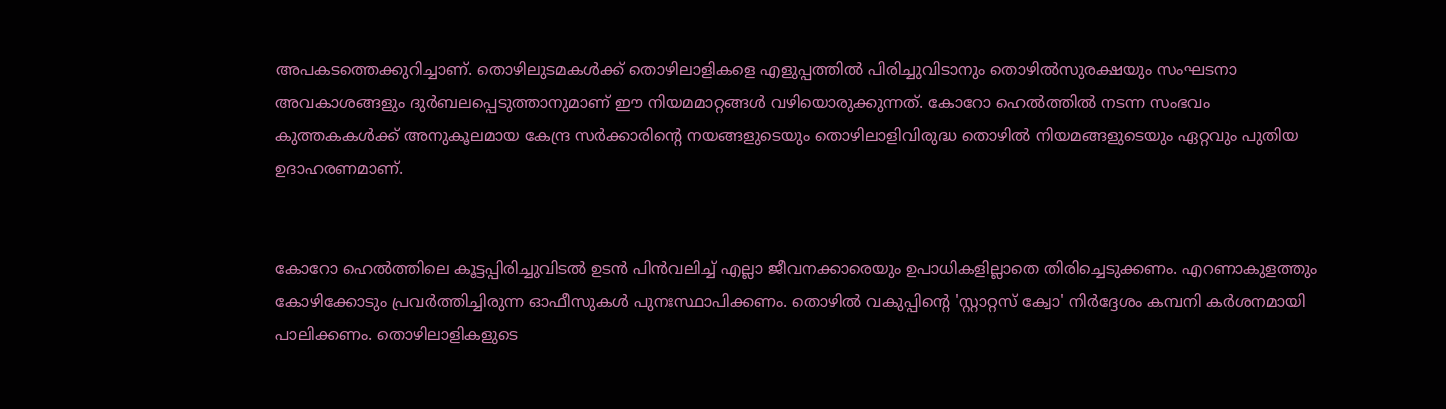അപകടത്തെക്കുറിച്ചാണ്. തൊഴിലുടമകൾക്ക് തൊഴിലാളികളെ എളുപ്പത്തിൽ പിരിച്ചുവിടാനും തൊഴിൽസുരക്ഷയും സംഘടനാ അവകാശങ്ങളും ദുർബലപ്പെടുത്താനുമാണ് ഈ നിയമമാറ്റങ്ങൾ വഴിയൊരുക്കുന്നത്. കോറോ ഹെൽത്തിൽ നടന്ന സംഭവം കുത്തകകൾക്ക് അനുകൂലമായ കേന്ദ്ര സർക്കാരിന്റെ നയങ്ങളുടെയും തൊഴിലാളിവിരുദ്ധ തൊഴിൽ നിയമങ്ങളുടെയും ഏറ്റവും പുതിയ ഉദാഹരണമാണ്.


കോറോ ഹെൽത്തിലെ കൂട്ടപ്പിരിച്ചുവിടൽ ഉടൻ പിൻവലിച്ച് എല്ലാ ജീവനക്കാരെയും ഉപാധികളില്ലാതെ തിരിച്ചെടുക്കണം. എറണാകുളത്തും കോഴിക്കോടും പ്രവർത്തിച്ചിരുന്ന ഓഫീസുകൾ പുനഃസ്ഥാപിക്കണം. തൊഴിൽ വകുപ്പിന്റെ 'സ്റ്റാറ്റസ് ക്വോ' നിർദ്ദേശം കമ്പനി കർശനമായി പാലിക്കണം. തൊഴിലാളികളുടെ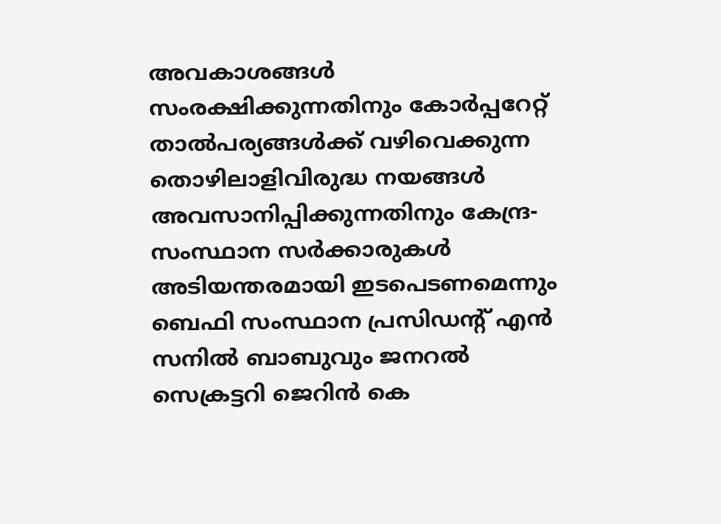അവകാശങ്ങൾ സംരക്ഷിക്കുന്നതിനും കോർപ്പറേറ്റ് താൽപര്യങ്ങൾക്ക് വഴിവെക്കുന്ന തൊഴിലാളിവിരുദ്ധ നയങ്ങൾ അവസാനിപ്പിക്കുന്നതിനും കേന്ദ്ര-സംസ്ഥാന സർക്കാരുകൾ അടിയന്തരമായി ഇടപെടണമെന്നും ബെഫി സംസ്ഥാന പ്രസിഡന്റ്‌ എൻ സനിൽ ബാബുവും ജനറൽ സെക്രട്ടറി ജെറിൻ കെ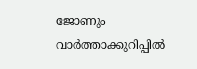ജോണും വാർത്താക്കുറിപ്പിൽ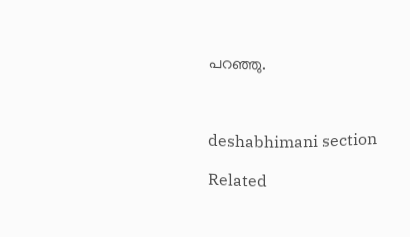പറഞ്ഞു.



deshabhimani section

Related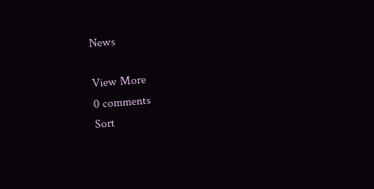News

View More
0 comments
Sort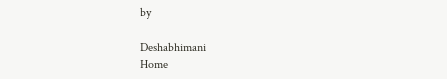by

Deshabhimani
Home